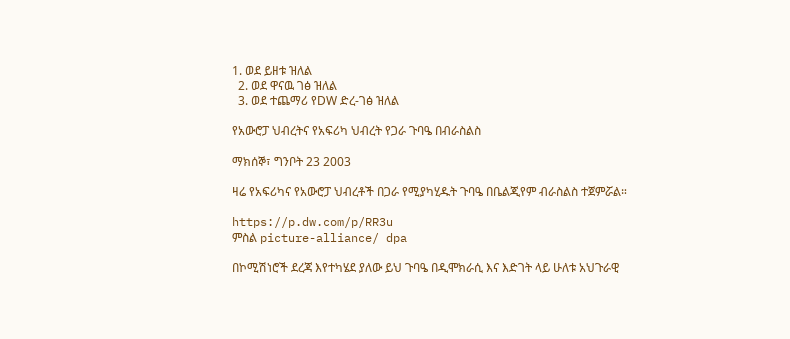1. ወደ ይዘቱ ዝለል
  2. ወደ ዋናዉ ገፅ ዝለል
  3. ወደ ተጨማሪ የDW ድረ-ገፅ ዝለል

የአውሮፓ ህብረትና የአፍሪካ ህብረት የጋራ ጉባዔ በብራስልስ

ማክሰኞ፣ ግንቦት 23 2003

ዛሬ የአፍሪካና የአውሮፓ ህብረቶች በጋራ የሚያካሂዱት ጉባዔ በቤልጂየም ብራስልስ ተጀምሯል።

https://p.dw.com/p/RR3u
ምስል picture-alliance/ dpa

በኮሚሽነሮች ደረጃ እየተካሄደ ያለው ይህ ጉባዔ በዲሞክራሲ እና እድገት ላይ ሁለቱ አህጉራዊ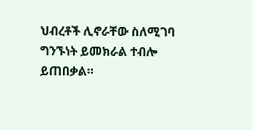ህብረቶች ሊኖራቸው ስለሚገባ ግንኙነት ይመክራል ተብሎ ይጠበቃል።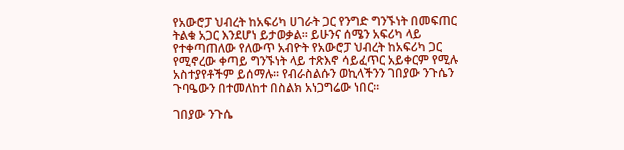የአውሮፓ ህብረት ከአፍሪካ ሀገራት ጋር የንግድ ግንኙነት በመፍጠር ትልቁ አጋር እንደሆነ ይታወቃል። ይሁንና ሰሜን አፍሪካ ላይ የተቀጣጠለው የለውጥ አብዮት የአውሮፓ ህብረት ከአፍሪካ ጋር የሚኖረው ቀጣይ ግንኙነት ላይ ተጽእኖ ሳይፈጥር አይቀርም የሚሉ አስተያየቶችም ይሰማሉ። የብራስልሱን ወኪላችንን ገበያው ንጉሴን ጉባዔውን በተመለከተ በስልክ አነጋግሬው ነበር።

ገበያው ንጉሴ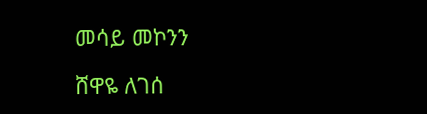መሳይ መኮንን

ሸዋዬ ለገሰ